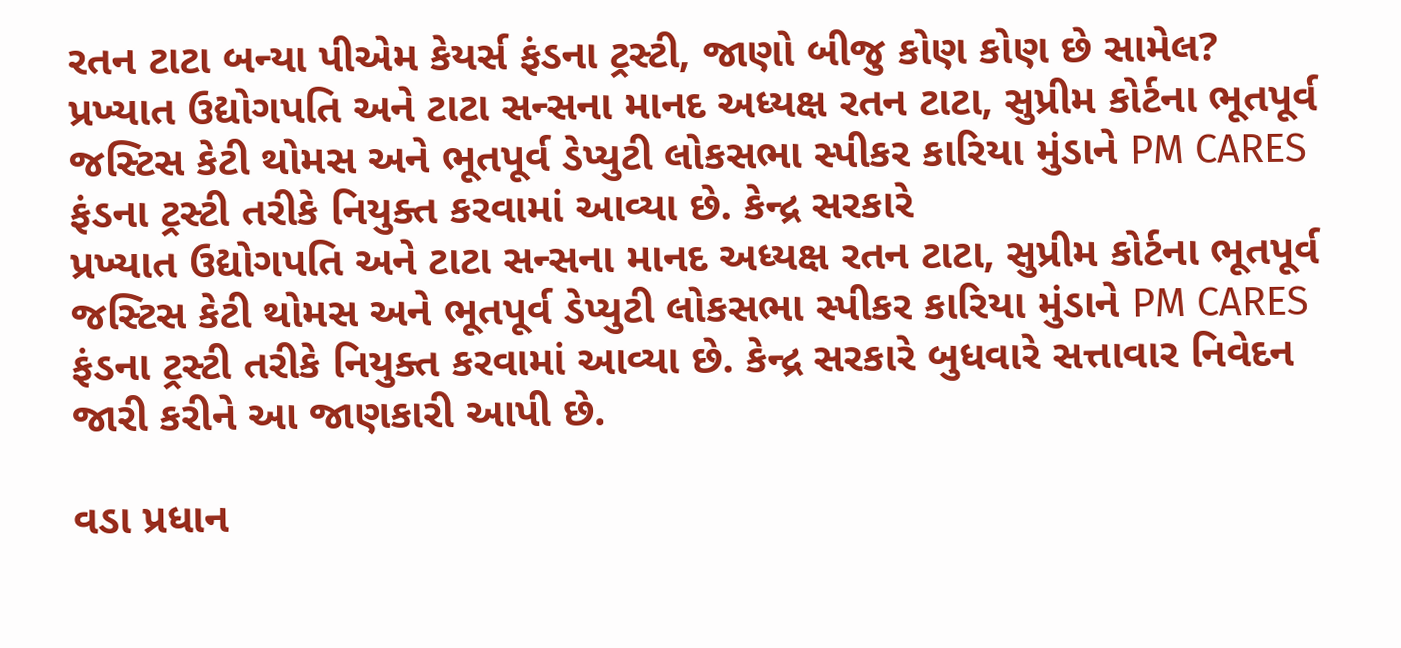રતન ટાટા બન્યા પીએમ કેયર્સ ફંડના ટ્રસ્ટી, જાણો બીજુ કોણ કોણ છે સામેલ?
પ્રખ્યાત ઉદ્યોગપતિ અને ટાટા સન્સના માનદ અધ્યક્ષ રતન ટાટા, સુપ્રીમ કોર્ટના ભૂતપૂર્વ જસ્ટિસ કેટી થોમસ અને ભૂતપૂર્વ ડેપ્યુટી લોકસભા સ્પીકર કારિયા મુંડાને PM CARES ફંડના ટ્રસ્ટી તરીકે નિયુક્ત કરવામાં આવ્યા છે. કેન્દ્ર સરકારે
પ્રખ્યાત ઉદ્યોગપતિ અને ટાટા સન્સના માનદ અધ્યક્ષ રતન ટાટા, સુપ્રીમ કોર્ટના ભૂતપૂર્વ જસ્ટિસ કેટી થોમસ અને ભૂતપૂર્વ ડેપ્યુટી લોકસભા સ્પીકર કારિયા મુંડાને PM CARES ફંડના ટ્રસ્ટી તરીકે નિયુક્ત કરવામાં આવ્યા છે. કેન્દ્ર સરકારે બુધવારે સત્તાવાર નિવેદન જારી કરીને આ જાણકારી આપી છે.

વડા પ્રધાન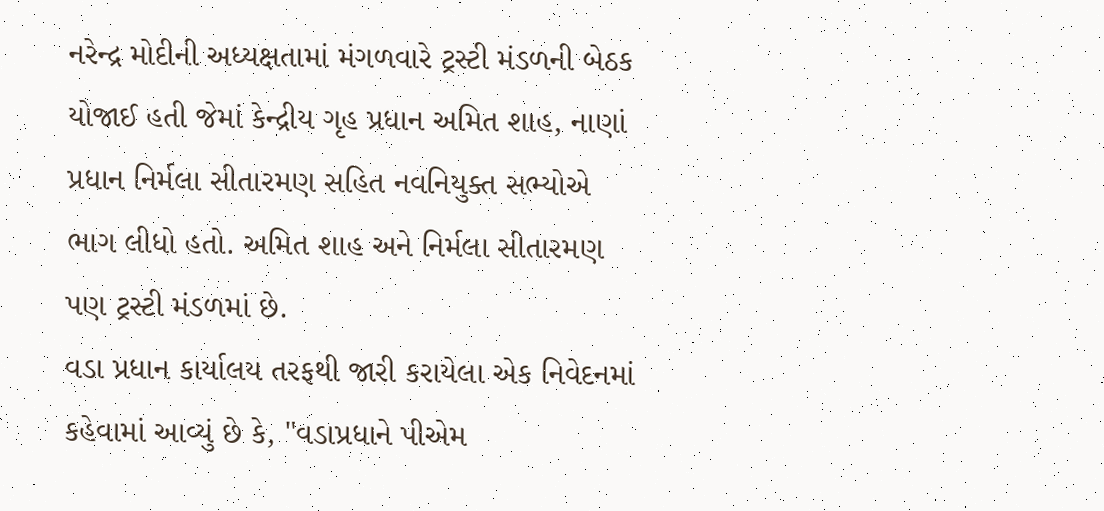નરેન્દ્ર મોદીની અધ્યક્ષતામાં મંગળવારે ટ્રસ્ટી મંડળની બેઠક યોજાઈ હતી જેમાં કેન્દ્રીય ગૃહ પ્રધાન અમિત શાહ, નાણાં પ્રધાન નિર્મલા સીતારમણ સહિત નવનિયુક્ત સભ્યોએ ભાગ લીધો હતો. અમિત શાહ અને નિર્મલા સીતારમણ પણ ટ્રસ્ટી મંડળમાં છે.
વડા પ્રધાન કાર્યાલય તરફથી જારી કરાયેલા એક નિવેદનમાં કહેવામાં આવ્યું છે કે, "વડાપ્રધાને પીએમ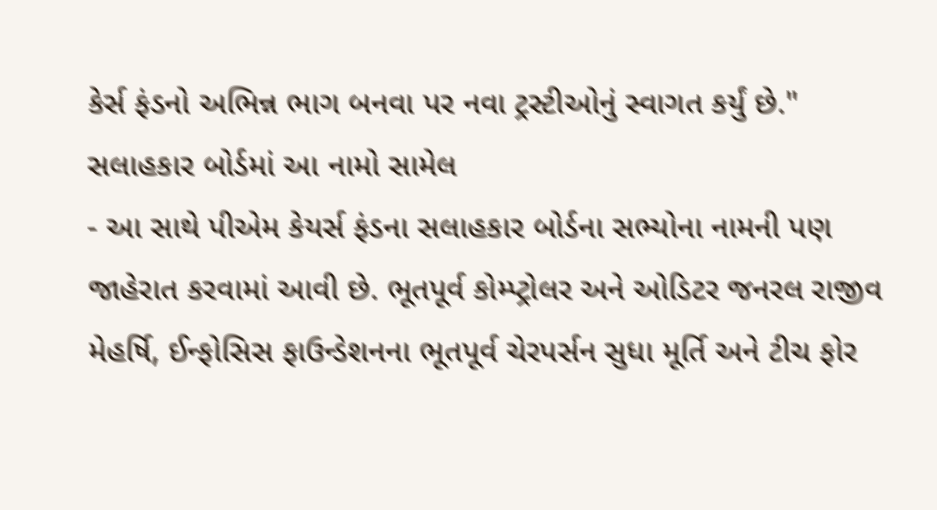કેર્સ ફંડનો અભિન્ન ભાગ બનવા પર નવા ટ્રસ્ટીઓનું સ્વાગત કર્યું છે."
સલાહકાર બોર્ડમાં આ નામો સામેલ
- આ સાથે પીએમ કેયર્સ ફંડના સલાહકાર બોર્ડના સભ્યોના નામની પણ જાહેરાત કરવામાં આવી છે. ભૂતપૂર્વ કોમ્પ્ટ્રોલર અને ઓડિટર જનરલ રાજીવ મેહર્ષિ, ઈન્ફોસિસ ફાઉન્ડેશનના ભૂતપૂર્વ ચેરપર્સન સુધા મૂર્તિ અને ટીચ ફોર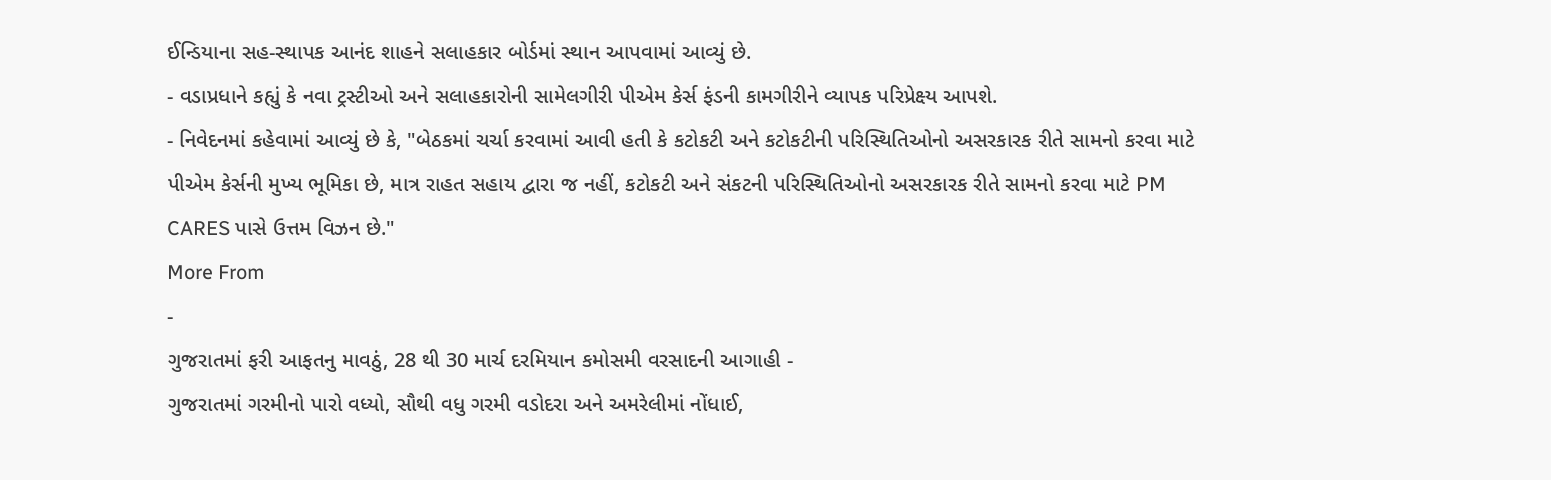ઈન્ડિયાના સહ-સ્થાપક આનંદ શાહને સલાહકાર બોર્ડમાં સ્થાન આપવામાં આવ્યું છે.
- વડાપ્રધાને કહ્યું કે નવા ટ્રસ્ટીઓ અને સલાહકારોની સામેલગીરી પીએમ કેર્સ ફંડની કામગીરીને વ્યાપક પરિપ્રેક્ષ્ય આપશે.
- નિવેદનમાં કહેવામાં આવ્યું છે કે, "બેઠકમાં ચર્ચા કરવામાં આવી હતી કે કટોકટી અને કટોકટીની પરિસ્થિતિઓનો અસરકારક રીતે સામનો કરવા માટે પીએમ કેર્સની મુખ્ય ભૂમિકા છે, માત્ર રાહત સહાય દ્વારા જ નહીં, કટોકટી અને સંકટની પરિસ્થિતિઓનો અસરકારક રીતે સામનો કરવા માટે PM CARES પાસે ઉત્તમ વિઝન છે."
More From
-
ગુજરાતમાં ફરી આફતનુ માવઠું, 28 થી 30 માર્ચ દરમિયાન કમોસમી વરસાદની આગાહી -
ગુજરાતમાં ગરમીનો પારો વધ્યો, સૌથી વધુ ગરમી વડોદરા અને અમરેલીમાં નોંધાઈ,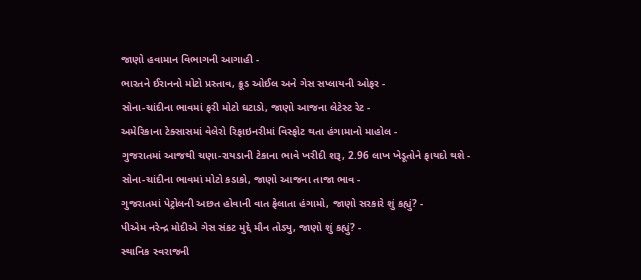જાણો હવામાન વિભાગની આગાહી -
ભારતને ઈરાનનો મોટો પ્રસ્તાવ, ક્રૂડ ઓઈલ અને ગેસ સપ્લાયની ઓફર -
સોના-ચાંદીના ભાવમાં ફરી મોટો ઘટાડો, જાણો આજના લેટેસ્ટ રેટ -
અમેરિકાના ટેક્સાસમાં વેલેરો રિફાઇનરીમાં વિસ્ફોટ થતા હંગામાનો માહોલ -
ગુજરાતમાં આજથી ચણા-રાયડાની ટેકાના ભાવે ખરીદી શરૂ, 2.96 લાખ ખેડૂતોને ફાયદો થશે -
સોના-ચાંદીના ભાવમાં મોટો કડાકો, જાણો આજના તાજા ભાવ -
ગુજરાતમાં પેટ્રોલની અછત હોવાની વાત ફેલાતા હંગામો, જાણો સરકારે શું કહ્યું? -
પીએમ નરેન્દ્ર મોદીએ ગેસ સંકટ મુદ્દે મૌન તોડ્યુ, જાણો શું કહ્યું? -
સ્થાનિક સ્વરાજની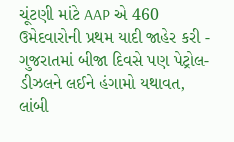ચૂંટણી માંટે AAP એ 460 ઉમેદવારોની પ્રથમ યાદી જાહેર કરી -
ગુજરાતમાં બીજા દિવસે પણ પેટ્રોલ-ડીઝલને લઈને હંગામો યથાવત, લાંબી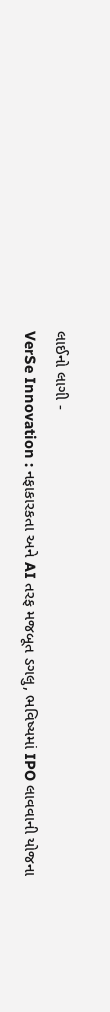લાઈનો લાગી -
VerSe Innovation : નફાકારકતા અને AI તરફ મજબૂત ડગલુ, ભવિષ્યમાં IPO લાવવાની યોજના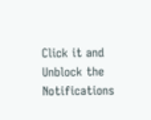Click it and Unblock the Notifications